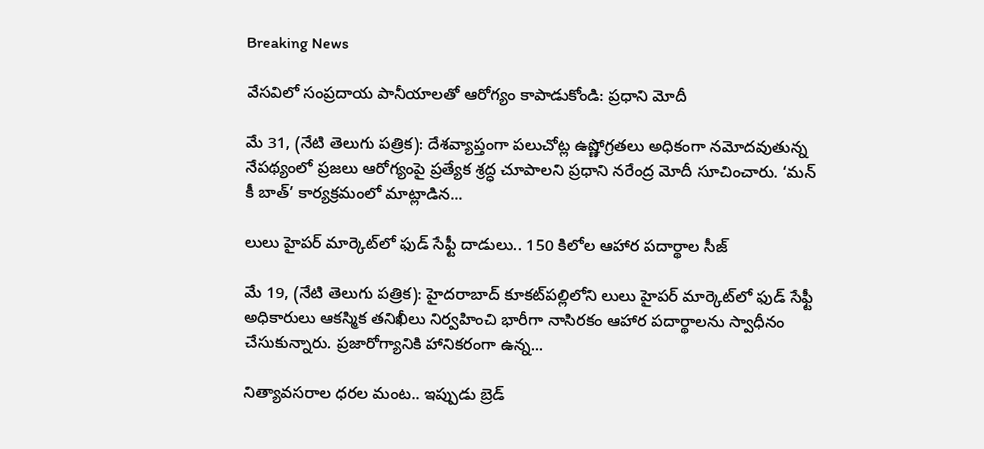Breaking News

వేసవిలో సంప్రదాయ పానీయాలతో ఆరోగ్యం కాపాడుకోండి: ప్రధాని మోదీ

మే 31, (నేటి తెలుగు పత్రిక): దేశవ్యాప్తంగా పలుచోట్ల ఉష్ణోగ్రతలు అధికంగా నమోదవుతున్న నేపథ్యంలో ప్రజలు ఆరోగ్యంపై ప్రత్యేక శ్రద్ధ చూపాలని ప్రధాని నరేంద్ర మోదీ సూచించారు. ‘మన్ కీ బాత్’ కార్యక్రమంలో మాట్లాడిన...

లులు హైపర్ మార్కెట్‌లో ఫుడ్ సేఫ్టీ దాడులు.. 150 కిలోల ఆహార పదార్థాల సీజ్

మే 19, (నేటి తెలుగు పత్రిక): హైదరాబాద్ కూకట్‌పల్లిలోని లులు హైపర్ మార్కెట్‌లో ఫుడ్ సేఫ్టీ అధికారులు ఆకస్మిక తనిఖీలు నిర్వహించి భారీగా నాసిరకం ఆహార పదార్థాలను స్వాధీనం చేసుకున్నారు. ప్రజారోగ్యానికి హానికరంగా ఉన్న...

నిత్యావసరాల ధరల మంట.. ఇప్పుడు బ్రెడ్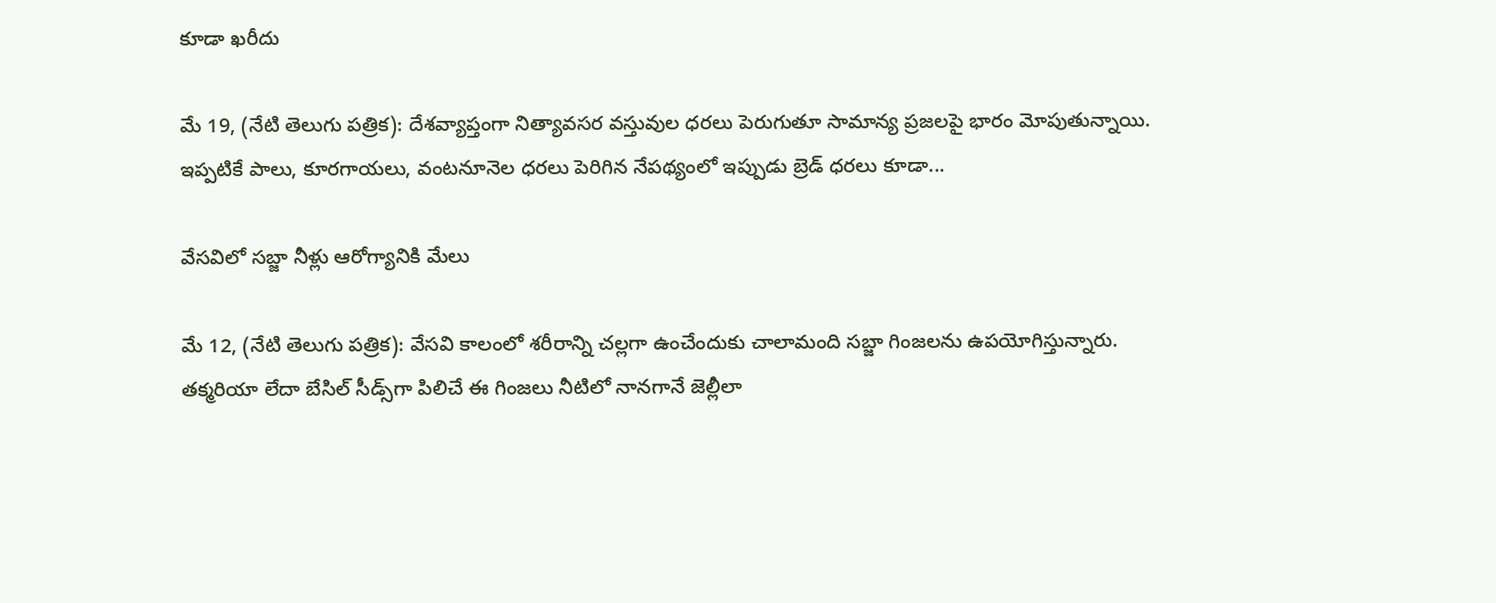కూడా ఖరీదు

మే 19, (నేటి తెలుగు పత్రిక): దేశవ్యాప్తంగా నిత్యావసర వస్తువుల ధరలు పెరుగుతూ సామాన్య ప్రజలపై భారం మోపుతున్నాయి. ఇప్పటికే పాలు, కూరగాయలు, వంటనూనెల ధరలు పెరిగిన నేపథ్యంలో ఇప్పుడు బ్రెడ్ ధరలు కూడా...

వేసవిలో సబ్జా నీళ్లు ఆరోగ్యానికి మేలు

మే 12, (నేటి తెలుగు పత్రిక): వేసవి కాలంలో శరీరాన్ని చల్లగా ఉంచేందుకు చాలామంది సబ్జా గింజలను ఉపయోగిస్తున్నారు. తక్మరియా లేదా బేసిల్ సీడ్స్‌గా పిలిచే ఈ గింజలు నీటిలో నానగానే జెల్లీలా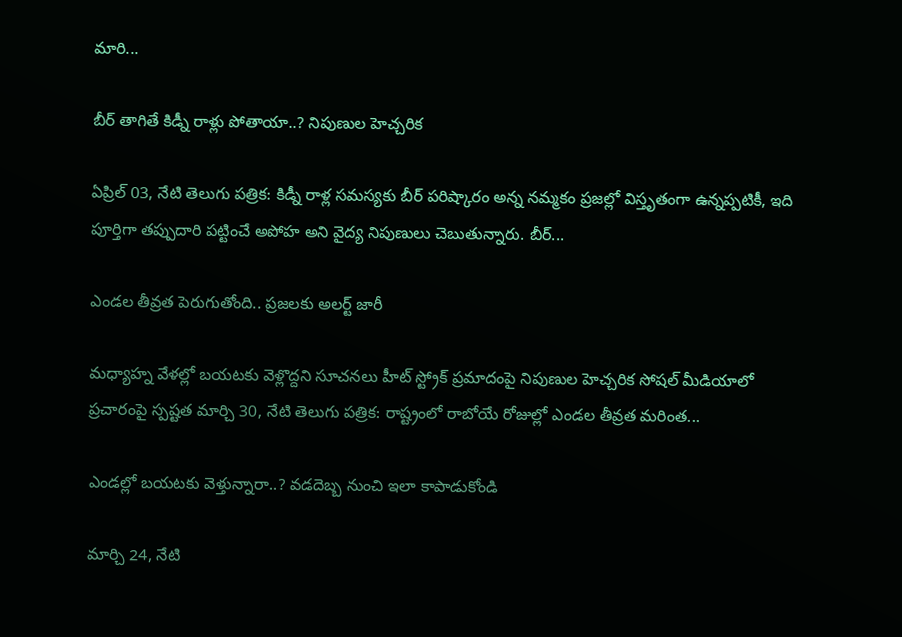మారి...

బీర్ తాగితే కిడ్నీ రాళ్లు పోతాయా..? నిపుణుల హెచ్చరిక

ఏప్రిల్ 03, నేటి తెలుగు పత్రిక: కిడ్నీ రాళ్ల సమస్యకు బీర్ పరిష్కారం అన్న నమ్మకం ప్రజల్లో విస్తృతంగా ఉన్నప్పటికీ, ఇది పూర్తిగా తప్పుదారి పట్టించే అపోహ అని వైద్య నిపుణులు చెబుతున్నారు. బీర్...

ఎండల తీవ్రత పెరుగుతోంది.. ప్రజలకు అలర్ట్ జారీ

మధ్యాహ్న వేళల్లో బయటకు వెళ్లొద్దని సూచనలు హీట్ స్ట్రోక్ ప్రమాదంపై నిపుణుల హెచ్చరిక సోషల్ మీడియాలో ప్రచారంపై స్పష్టత మార్చి 30, నేటి తెలుగు పత్రిక: రాష్ట్రంలో రాబోయే రోజుల్లో ఎండల తీవ్రత మరింత...

ఎండల్లో బయటకు వెళ్తున్నారా..? వడదెబ్బ నుంచి ఇలా కాపాడుకోండి

మార్చి 24, నేటి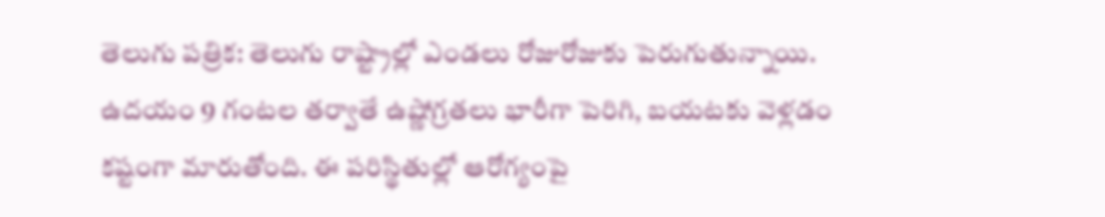తెలుగు పత్రిక: తెలుగు రాష్ట్రాల్లో ఎండలు రోజురోజుకు పెరుగుతున్నాయి. ఉదయం 9 గంటల తర్వాతే ఉష్ణోగ్రతలు భారీగా పెరిగి, బయటకు వెళ్లడం కష్టంగా మారుతోంది. ఈ పరిస్థితుల్లో ఆరోగ్యంపై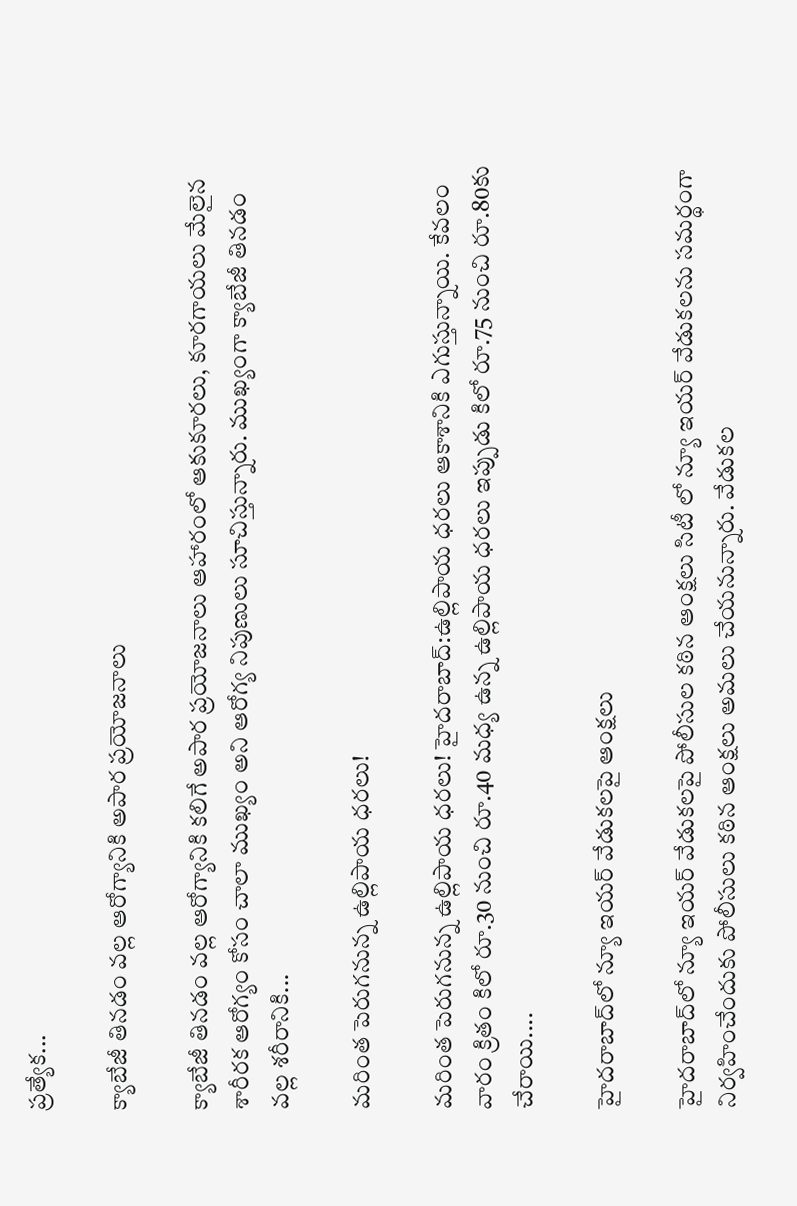ప్రత్యేక...

క్యాబేజీ తినడం వల్ల ఆరోగ్యానికి అపార ప్రయోజనాలు

క్యాబేజీ తినడం వల్ల ఆరోగ్యానికి కలిగే అపార ప్రయోజనాలు ఆహారంలో ఆకుకూరలు, కూరగాయలు మేలైన శారీరక ఆరోగ్యం కోసం చాలా ముఖ్యం అని ఆరోగ్య నిపుణులు సూచిస్తున్నారు. ముఖ్యంగా క్యాబేజీ తినడం వల్ల శరీరానికి...

మరింత పెరుగనున్న ఉల్లిపాయ ధరలు!

మరింత పెరుగనున్న ఉల్లిపాయ ధరలు! హైదరాబాద్:ఉల్లిపాయ ధరలు ఆకాశానికి ఎగుస్తున్నాయి. కేవలం వారం క్రితం కిలో రూ.30 నుంచి రూ.40 మధ్య ఉన్న ఉల్లిపాయ ధరలు ఇప్పుడు కిలో రూ.75 నుంచి రూ.80కు చేరాయి....

హైదరాబాద్‌లో న్యూ ఇయర్ వేడుకలపై ఆంక్షలు

హైదరాబాద్‌లో న్యూ ఇయర్ వేడుకలపై పోలీసుల కఠిన ఆంక్షలు సిటీ లో న్యూ ఇయర్ వేడుకలను సమర్థంగా నిర్వహించేందుకు పోలీసులు కఠిన ఆంక్షలు అమలు చేయనున్నారు. వేడుకల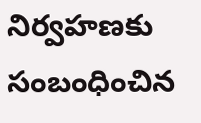నిర్వహణకు సంబంధించిన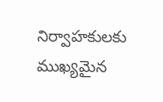నిర్వాహకులకు ముఖ్యమైన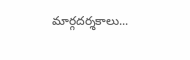మార్గదర్శకాలు...